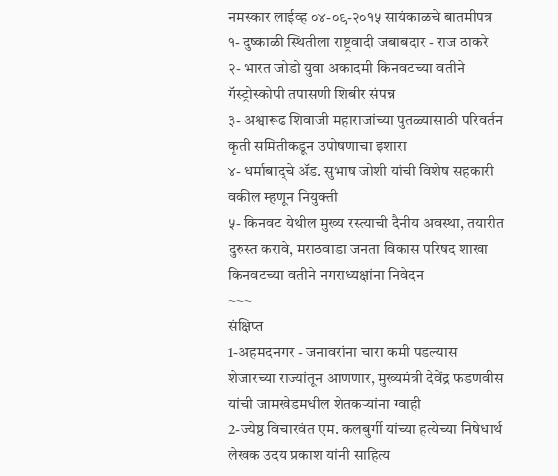नमस्कार लाईव्ह ०४-०९-२०१५ सायंकाळचे बातमीपत्र
१- दुष्काळी स्थितीला राष्ट्रवादी जबाबदार - राज ठाकरे
२- भारत जोडो युवा अकादमी किनवटच्या वतीने गॅस्ट्रोस्कोपी तपासणी शिबीर संपन्न
३- अश्वारूढ शिवाजी महाराजांच्या पुतळ्यासाठी परिवर्तन कृती समितीकडून उपोषणाचा इशारा
४- धर्माबाद्चे ॲड. सुभाष जोशी यांची विशेष सहकारी वकील म्हणून नियुक्ती
५- किनवट येथील मुख्य रस्त्याची दैनीय अवस्था, तयारीत दुरुस्त करावे, मराठवाडा जनता विकास परिषद शाखा किनवटच्या वतीने नगराध्यक्षांना निवेदन
~~~
संक्षिप्त
1-अहमदनगर - जनावरांना चारा कमी पडल्यास शेजारच्या राज्यांतून आणणार, मुख्यमंत्री देवेंद्र फडणवीस यांची जामखेडमधील शेतकऱ्यांना ग्वाही
2-ज्येष्ठ विचारवंत एम. कलबुर्गी यांच्या हत्येच्या निषेधार्थ लेखक उदय प्रकाश यांनी साहित्य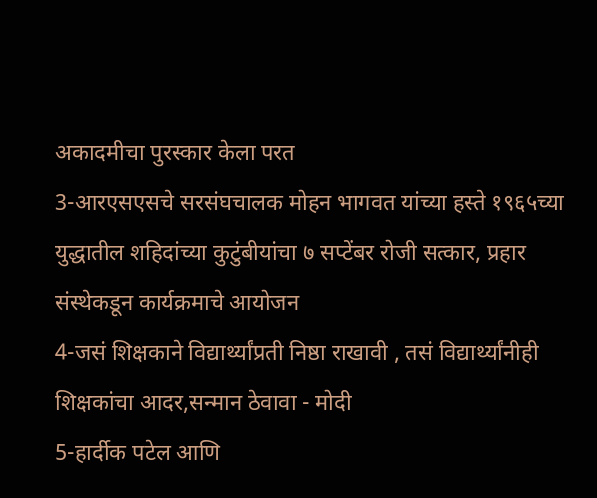अकादमीचा पुरस्कार केला परत
3-आरएसएसचे सरसंघचालक मोहन भागवत यांच्या हस्ते १९६५च्या युद्धातील शहिदांच्या कुटुंबीयांचा ७ सप्टेंबर रोजी सत्कार, प्रहार संस्थेकडून कार्यक्रमाचे आयोजन
4-जसं शिक्षकाने विद्यार्थ्यांप्रती निष्ठा राखावी , तसं विद्यार्थ्यांनीही शिक्षकांचा आदर,सन्मान ठेवावा - मोदी
5-हार्दीक पटेल आणि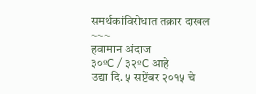समर्थकांविरोधात तक्रार दाखल
~~~
हवामान अंदाज
३०ºC / ३२ºC आहे
उद्या दि. ५ सप्टेंबर २०१५ चे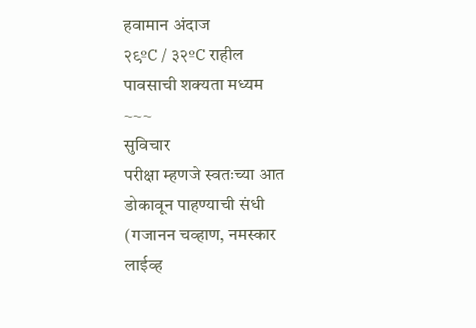हवामान अंदाज
२९ºC / ३२ºC राहील
पावसाची शक्यता मध्यम
~~~
सुविचार
परीक्षा म्हणजे स्वतःच्या आत डोकावून पाहण्याची संधी
(गजानन चव्हाण, नमस्कार लाईव्ह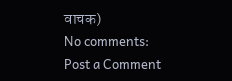वाचक)
No comments:
Post a Comment